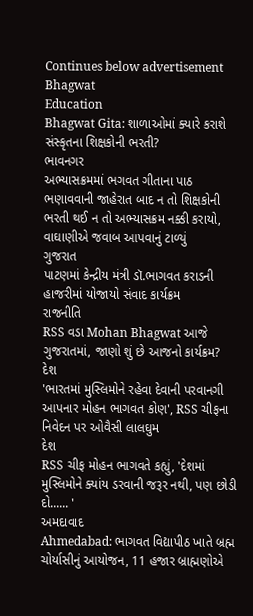Continues below advertisement
Bhagwat
Education
Bhagwat Gita: શાળાઓમાં ક્યારે કરાશે સંસ્કૃતના શિક્ષકોની ભરતી?
ભાવનગર
અભ્યાસક્રમમાં ભગવત ગીતાના પાઠ ભણાવવાની જાહેરાત બાદ ન તો શિક્ષકોની ભરતી થઈ ન તો અભ્યાસક્રમ નક્કી કરાયો, વાઘાણીએ જવાબ આપવાનું ટાળ્યું
ગુજરાત
પાટણમાં કેન્દ્રીય મંત્રી ડૉ.ભાગવત કરાડની હાજરીમાં યોજાયો સંવાદ કાર્યક્રમ
રાજનીતિ
RSS વડા Mohan Bhagwat આજે ગુજરાતમાં, જાણો શું છે આજનો કાર્યક્રમ?
દેશ
'ભારતમાં મુસ્લિમોને રહેવા દેવાની પરવાનગી આપનાર મોહન ભાગવત કોણ', RSS ચીફના નિવેદન પર ઓવૈસી લાલઘુમ
દેશ
RSS ચીફ મોહન ભાગવતે કહ્યું, 'દેશમાં મુસ્લિમોને ક્યાંય ડરવાની જરૂર નથી, પણ છોડી દો...... '
અમદાવાદ
Ahmedabad: ભાગવત વિદ્યાપીઠ ખાતે બ્રહ્મ ચોર્યાસીનું આયોજન, 11 હજાર બ્રાહ્મણોએ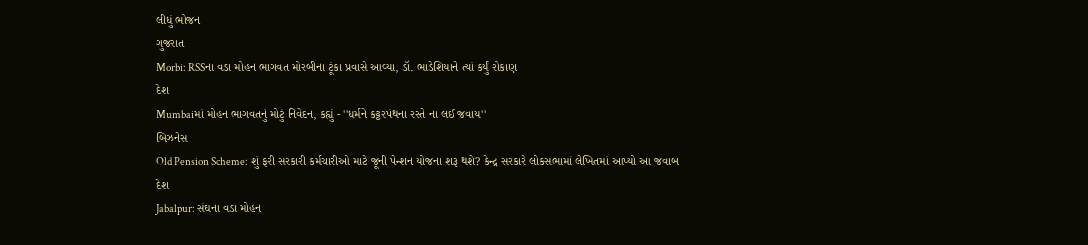લીધું ભોજન
ગુજરાત
Morbi: RSSના વડા મોહન ભાગવત મોરબીના ટૂંકા પ્રવાસે આવ્યા, ડૉ. ભાડેશિયાને ત્યાં કર્યું રોકાણ
દેશ
Mumbaiમાં મોહન ભાગવતનું મોટું નિવેદન, કહ્યું - ''ધર્મને કટ્ટરપંથના રસ્તે ના લઈ જવાય''
બિઝનેસ
Old Pension Scheme: શું ફરી સરકારી કર્મચારીઓ માટે જૂની પેન્શન યોજના શરૂ થશે? કેન્દ્ર સરકારે લોકસભામાં લેખિતમાં આપ્યો આ જવાબ
દેશ
Jabalpur: સંઘના વડા મોહન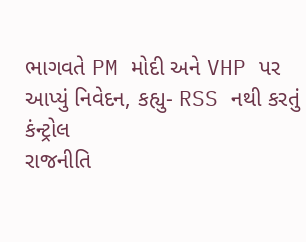ભાગવતે PM મોદી અને VHP પર આપ્યું નિવેદન, કહ્યુ- RSS નથી કરતું કંન્ટ્રોલ
રાજનીતિ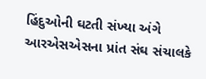હિંદુઓની ઘટતી સંખ્યા અંગે આરએસએસના પ્રાંત સંઘ સંચાલકે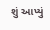શું આપ્યું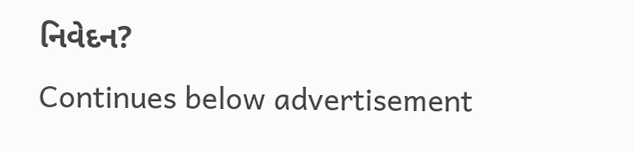નિવેદન?
Continues below advertisement